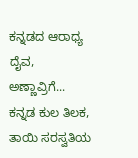ಕನ್ನಡದ ಆರಾಧ್ಯ ದೈವ, ಅಣ್ಣಾವ್ರಿಗೆ...
ಕನ್ನಡ ಕುಲ ತಿಲಕ, ತಾಯಿ ಸರಸ್ವತಿಯ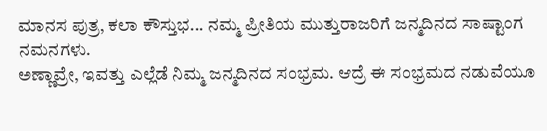ಮಾನಸ ಪುತ್ರ, ಕಲಾ ಕೌಸ್ತುಭ... ನಮ್ಮ ಪ್ರೀತಿಯ ಮುತ್ತುರಾಜರಿಗೆ ಜನ್ಮದಿನದ ಸಾಷ್ಟಾಂಗ ನಮನಗಳು.
ಅಣ್ಣಾವ್ರೇ, ಇವತ್ತು ಎಲ್ಲೆಡೆ ನಿಮ್ಮ ಜನ್ಮದಿನದ ಸಂಭ್ರಮ. ಆದ್ರೆ ಈ ಸಂಭ್ರಮದ ನಡುವೆಯೂ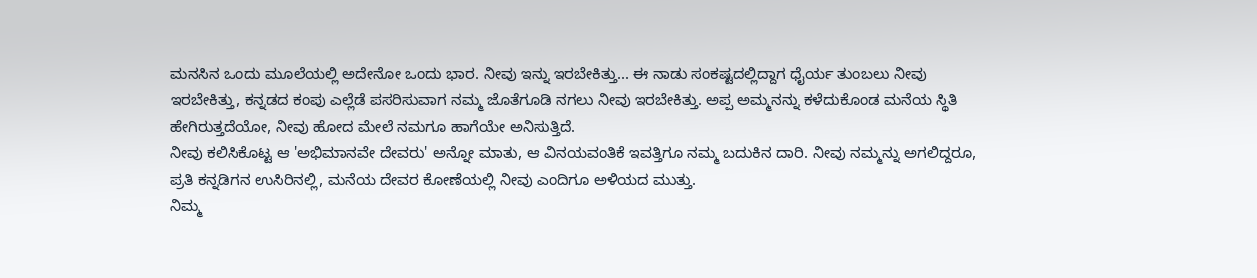ಮನಸಿನ ಒಂದು ಮೂಲೆಯಲ್ಲಿ ಅದೇನೋ ಒಂದು ಭಾರ. ನೀವು ಇನ್ನು ಇರಬೇಕಿತ್ತು... ಈ ನಾಡು ಸಂಕಷ್ಟದಲ್ಲಿದ್ದಾಗ ಧೈರ್ಯ ತುಂಬಲು ನೀವು ಇರಬೇಕಿತ್ತು, ಕನ್ನಡದ ಕಂಪು ಎಲ್ಲೆಡೆ ಪಸರಿಸುವಾಗ ನಮ್ಮ ಜೊತೆಗೂಡಿ ನಗಲು ನೀವು ಇರಬೇಕಿತ್ತು. ಅಪ್ಪ ಅಮ್ಮನನ್ನು ಕಳೆದುಕೊಂಡ ಮನೆಯ ಸ್ಥಿತಿ ಹೇಗಿರುತ್ತದೆಯೋ, ನೀವು ಹೋದ ಮೇಲೆ ನಮಗೂ ಹಾಗೆಯೇ ಅನಿಸುತ್ತಿದೆ.
ನೀವು ಕಲಿಸಿಕೊಟ್ಟ ಆ 'ಅಭಿಮಾನವೇ ದೇವರು' ಅನ್ನೋ ಮಾತು, ಆ ವಿನಯವಂತಿಕೆ ಇವತ್ತಿಗೂ ನಮ್ಮ ಬದುಕಿನ ದಾರಿ. ನೀವು ನಮ್ಮನ್ನು ಅಗಲಿದ್ದರೂ, ಪ್ರತಿ ಕನ್ನಡಿಗನ ಉಸಿರಿನಲ್ಲಿ, ಮನೆಯ ದೇವರ ಕೋಣೆಯಲ್ಲಿ ನೀವು ಎಂದಿಗೂ ಅಳಿಯದ ಮುತ್ತು.
ನಿಮ್ಮ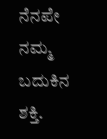ನೆನಪೇ ನಮ್ಮ ಬದುಕಿನ ಶಕ್ತಿ.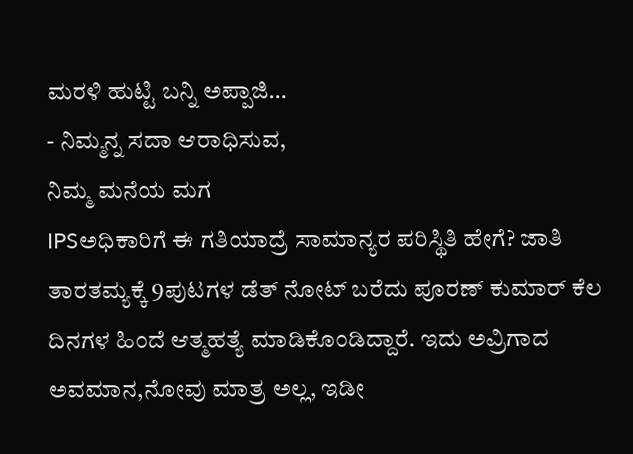ಮರಳಿ ಹುಟ್ಟಿ ಬನ್ನಿ ಅಪ್ಪಾಜಿ…
- ನಿಮ್ಮನ್ನ ಸದಾ ಆರಾಧಿಸುವ,
ನಿಮ್ಮ ಮನೆಯ ಮಗ
IPSಅಧಿಕಾರಿಗೆ ಈ ಗತಿಯಾದ್ರೆ ಸಾಮಾನ್ಯರ ಪರಿಸ್ಥಿತಿ ಹೇಗೆ? ಜಾತಿ ತಾರತಮ್ಯಕ್ಕೆ 9ಪುಟಗಳ ಡೆತ್ ನೋಟ್ ಬರೆದು ಪೂರಣ್ ಕುಮಾರ್ ಕೆಲ ದಿನಗಳ ಹಿಂದೆ ಆತ್ಮಹತ್ಯೆ ಮಾಡಿಕೊಂಡಿದ್ದಾರೆ. ಇದು ಅವ್ರಿಗಾದ ಅವಮಾನ,ನೋವು ಮಾತ್ರ ಅಲ್ಲ, ಇಡೀ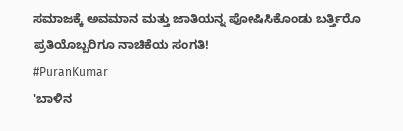ಸಮಾಜಕ್ಕೆ ಅವಮಾನ ಮತ್ತು ಜಾತಿಯನ್ನ ಪೋಷಿಸಿಕೊಂಡು ಬರ್ತ್ತಿರೊ ಪ್ರತಿಯೊಬ್ಬರಿಗೂ ನಾಚಿಕೆಯ ಸಂಗತಿ!
#PuranKumar
'ಬಾಳಿನ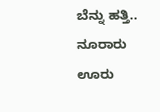ಬೆನ್ನು ಹತ್ತಿ.. ನೂರಾರು ಊರು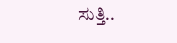ಸುತ್ತಿ..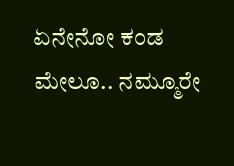ಏನೇನೋ ಕಂಡ ಮೇಲೂ.. ನಮ್ಮೂರೇ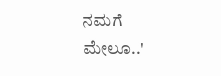ನಮಗೆ ಮೇಲೂ..'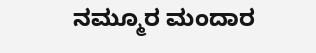ನಮ್ಮೂರ ಮಂದಾರ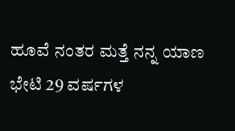ಹೂವೆ ನಂತರ ಮತ್ತೆ ನನ್ನ ಯಾಣ ಭೇಟಿ 29 ವರ್ಷಗಳ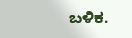ಬಳಿಕ.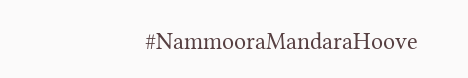#NammooraMandaraHoove